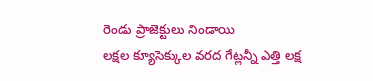రెండు ప్రాజెక్టులు నిండాయి
లక్షల క్యూసెక్కుల వరద గేట్లన్నీ ఎత్తి లక్ష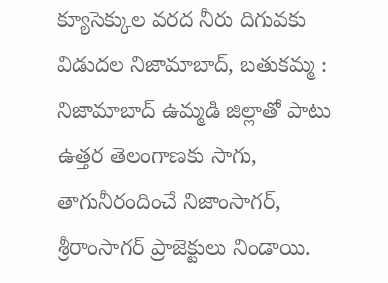క్యూసెక్కుల వరద నీరు దిగువకు విడుదల నిజామాబాద్, బతుకమ్మ : నిజామాబాద్ ఉమ్మడి జిల్లాతో పాటు ఉత్తర తెలంగాణకు సాగు, తాగునీరందించే నిజాంసాగర్, శ్రీరాంసాగర్ ప్రాజెక్టులు నిండాయి.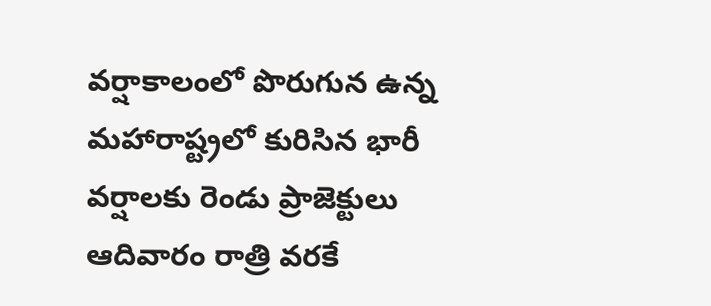వర్షాకాలంలో పొరుగున ఉన్న మహారాష్ట్రలో కురిసిన భారీ వర్షాలకు రెండు ప్రాజెక్టులు ఆదివారం రాత్రి వరకే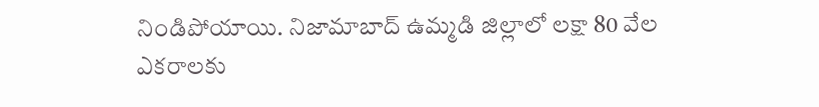నిండిపోయాయి. నిజామాబాద్ ఉమ్మడి జిల్లాలో లక్షా 80 వేల ఎకరాలకు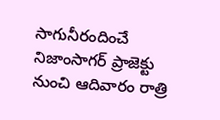సాగునీరందించే నిజాంసాగర్ ప్రాజెక్టు నుంచి ఆదివారం రాత్రి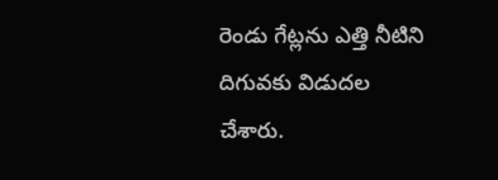రెండు గేట్లను ఎత్తి నీటిని దిగువకు విడుదల చేశారు.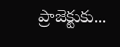ప్రాజెక్టుకు...